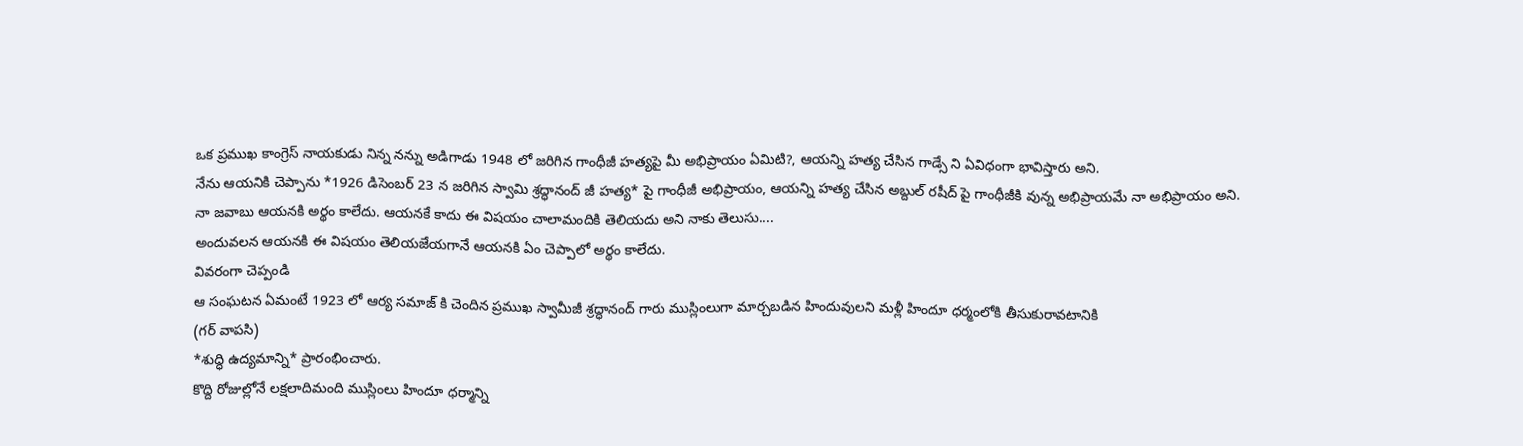ఒక ప్రముఖ కాంగ్రెస్ నాయకుడు నిన్న నన్ను అడిగాడు 1948 లో జరిగిన గాంధీజీ హత్యపై మీ అభిప్రాయం ఏమిటి?, ఆయన్ని హత్య చేసిన గాడ్సే ని ఏవిధంగా భావిస్తారు అని.
నేను ఆయనికి చెప్పాను *1926 డిసెంబర్ 23 న జరిగిన స్వామి శ్రద్ధానంద్ జీ హత్య* పై గాంధీజీ అభిప్రాయం, ఆయన్ని హత్య చేసిన అబ్దుల్ రషీద్ పై గాంధీజీకి వున్న అభిప్రాయమే నా అభిప్రాయం అని.
నా జవాబు ఆయనకి అర్థం కాలేదు. ఆయనకే కాదు ఈ విషయం చాలామందికి తెలియదు అని నాకు తెలుసు....
అందువలన ఆయనకి ఈ విషయం తెలియజేయగానే ఆయనకి ఏం చెప్పాలో అర్థం కాలేదు.
వివరంగా చెప్పండి
ఆ సంఘటన ఏమంటే 1923 లో ఆర్య సమాజ్ కి చెందిన ప్రముఖ స్వామీజీ శ్రద్ధానంద్ గారు ముస్లింలుగా మార్చబడిన హిందువులని మళ్లీ హిందూ ధర్మంలోకి తీసుకురావటానికి
(గర్ వాపసి)
*శుద్ధి ఉద్యమాన్ని* ప్రారంభించారు.
కొద్ది రోజుల్లోనే లక్షలాదిమంది ముస్లింలు హిందూ ధర్మాన్ని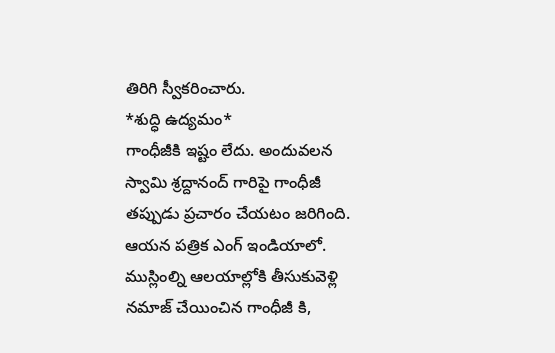తిరిగి స్వీకరించారు.
*శుద్ధి ఉద్యమం*
గాంధీజీకి ఇష్టం లేదు. అందువలన స్వామి శ్రద్దానంద్ గారిపై గాంధీజీ తప్పుడు ప్రచారం చేయటం జరిగింది.
ఆయన పత్రిక ఎంగ్ ఇండియాలో. ముస్లింల్ని ఆలయాల్లోకి తీసుకువెళ్లి నమాజ్ చేయించిన గాంధీజీ కి,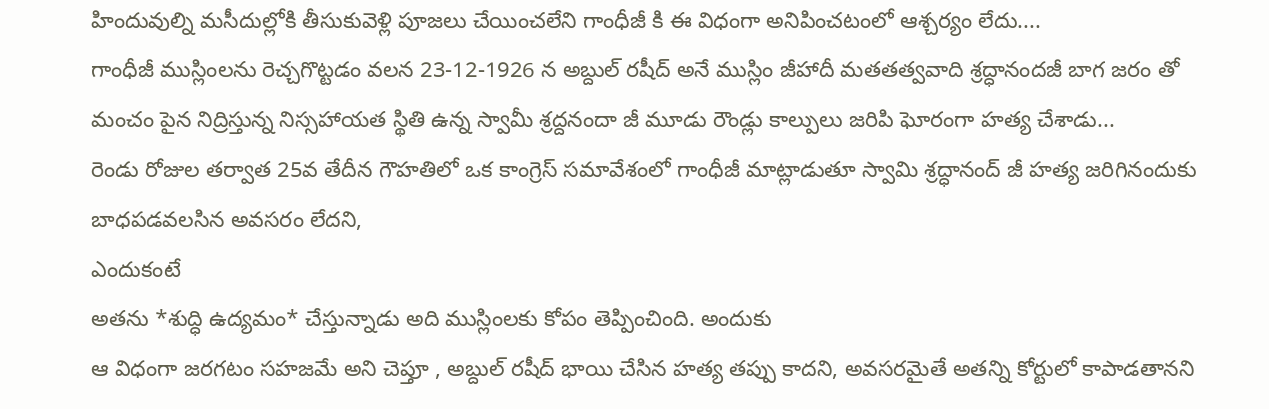హిందువుల్ని మసీదుల్లోకి తీసుకువెళ్లి పూజలు చేయించలేని గాంధీజీ కి ఈ విధంగా అనిపించటంలో ఆశ్చర్యం లేదు....
గాంధీజీ ముస్లింలను రెచ్చగొట్టడం వలన 23-12-1926 న అబ్దుల్ రషీద్ అనే ముస్లిం జీహాదీ మతతత్వవాది శ్రద్ధానందజీ బాగ జరం తో మంచం పైన నిద్రిస్తున్న నిస్సహాయత స్థితి ఉన్న స్వామీ శ్రద్దనందా జీ మూడు రౌండ్లు కాల్పులు జరిపి ఘోరంగా హత్య చేశాడు...
రెండు రోజుల తర్వాత 25వ తేదీన గౌహతిలో ఒక కాంగ్రెస్ సమావేశంలో గాంధీజీ మాట్లాడుతూ స్వామి శ్రద్ధానంద్ జీ హత్య జరిగినందుకు బాధపడవలసిన అవసరం లేదని,
ఎందుకంటే
అతను *శుద్ధి ఉద్యమం* చేస్తున్నాడు అది ముస్లింలకు కోపం తెప్పించింది. అందుకు
ఆ విధంగా జరగటం సహజమే అని చెప్తూ , అబ్దుల్ రషీద్ భాయి చేసిన హత్య తప్పు కాదని, అవసరమైతే అతన్ని కోర్టులో కాపాడతానని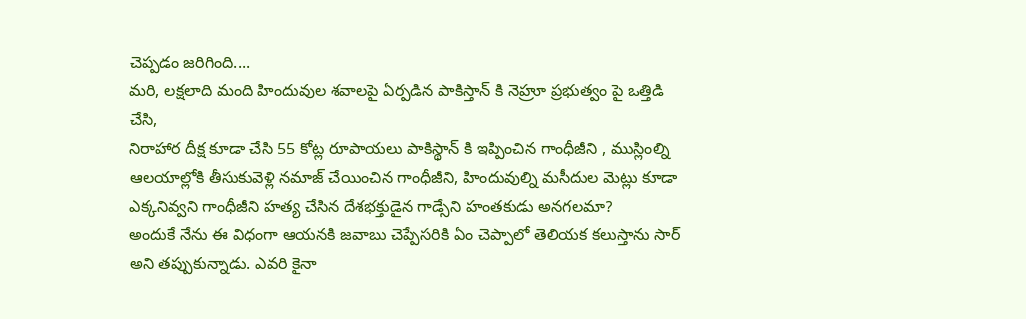చెప్పడం జరిగింది....
మరి, లక్షలాది మంది హిందువుల శవాలపై ఏర్పడిన పాకిస్తాన్ కి నెహ్రూ ప్రభుత్వం పై ఒత్తిడి చేసి,
నిరాహార దీక్ష కూడా చేసి 55 కోట్ల రూపాయలు పాకిస్థాన్ కి ఇప్పించిన గాంధీజీని , ముస్లింల్ని ఆలయాల్లోకి తీసుకువెళ్లి నమాజ్ చేయించిన గాంధీజీని, హిందువుల్ని మసీదుల మెట్లు కూడా ఎక్కనివ్వని గాంధీజీని హత్య చేసిన దేశభక్తుడైన గాడ్సేని హంతకుడు అనగలమా?
అందుకే నేను ఈ విధంగా ఆయనకి జవాబు చెప్పేసరికి ఏం చెప్పాలో తెలియక కలుస్తాను సార్ అని తప్పుకున్నాడు. ఎవరి కైనా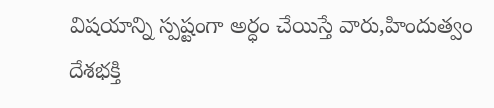విషయాన్ని స్పష్టంగా అర్ధం చేయిస్తే వారు,హిందుత్వం దేశభక్తి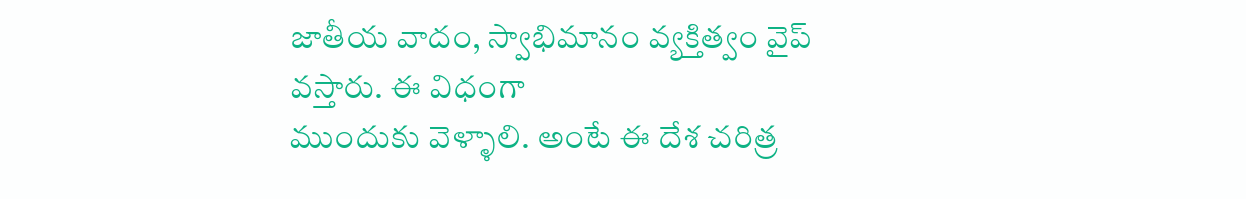జాతీయ వాదం, స్వాభిమానం వ్యక్తిత్వం వైప్ వస్తారు. ఈ విధంగా
ముందుకు వెళ్ళాలి. అంటే ఈ దేశ చరిత్ర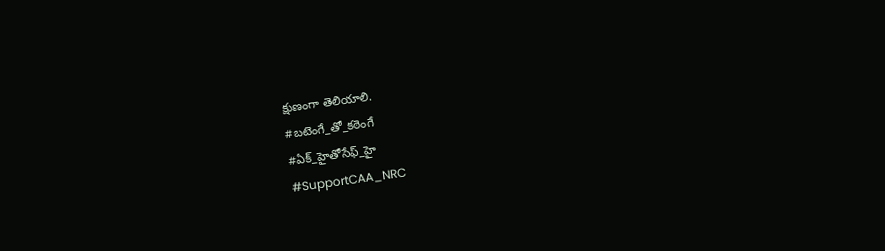క్షుణంగా తెలియాలి.
#బటెంగే_తో_కఠెంగే
#ఏక్_హైతోసేఫ్_హై
#SupportCAA_NRC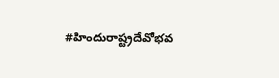#హిందురాష్ట్రదేవోభవ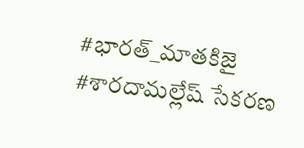#భారత్_మాతకిజై #శారదామల్లేష్ సేకరణ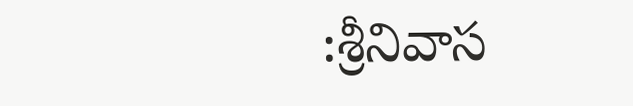:శ్రీనివాస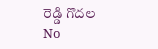రెడ్డి గొదల
No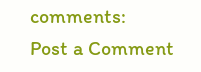comments:
Post a Comment